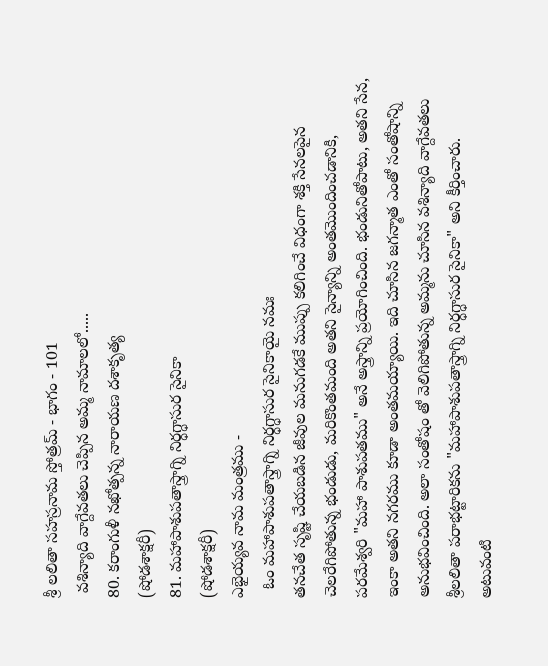శ్రీ లలితా సహస్రనామ స్తోత్రమ్ - భాగం - 101
 వశిన్యాది వాగ్దేవతలు చెప్పిన అమ్మ నామాలలో.....
80. కరాంగుళీ నఖోత్పన్న నారాయణ దశాకృత్య
(షోడశాక్షరీ)
81. మహాపాశుపతాస్త్రాగ్ని నిర్ధగ్ధాసుర సైనికా
(షోడశాక్షరీ)
ఎభైయ్యవ నామ మంత్రము -
  ఓం మహాపాశుపతాస్త్రాగ్ని నిర్ధగ్ధాసుర సైనికాయై నమః
తనచేత సృష్టి చేయబడిన జీవుల మనుగడకే ముప్పు కలిగించే విధంగా శక్తి సేనలపైన చెలరేగిపోతున్న భండుడు, మరికొంతమంది అతని సైన్యాన్ని అంతమొందించడానికి, పరమేశ్వరి "మహా పాశుపతము" అనే అస్త్రాన్ని ప్రయోగించింది. భండునితోపాటు, అతని సేన, ఇంకా అతని నగరము కూడా అంతమయ్యాయి. ఇది చూసిన జగన్మాత ఎంతో సంతోషాన్ని అనుభవించింది. అలా సంతోషం తో వెలిగిపోతున్న అమ్మను చూసిన వశిన్యాది వాగ్దేవతలు శ్రీలలితా పరాభట్టారికను "మహాపాశుపతాస్త్రాగ్ని నిర్ధగ్ధాసుర సైనికా" అని కీర్తించారు. అటువంటి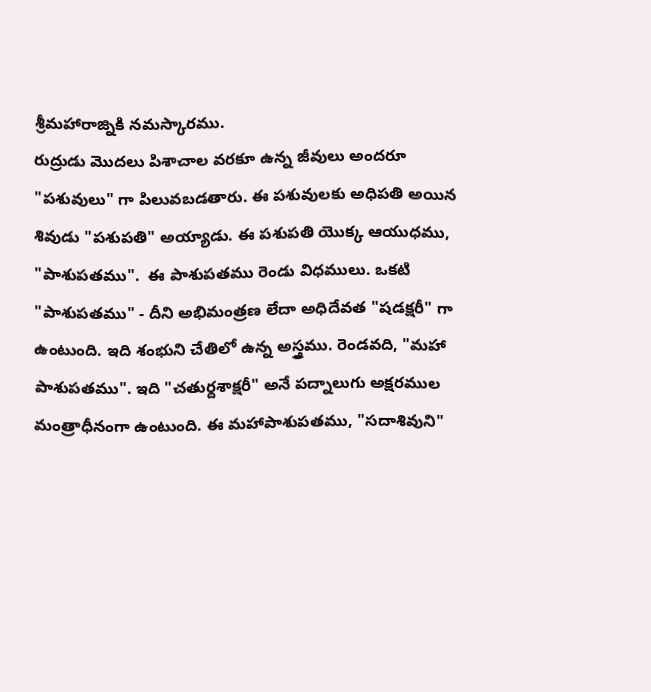శ్రీమహారాజ్నికి నమస్కారము.
రుద్రుడు మొదలు పిశాచాల వరకూ ఉన్న జీవులు అందరూ "పశువులు" గా పిలువబడతారు. ఈ పశువులకు అధిపతి అయిన శివుడు "పశుపతి" అయ్యాడు. ఈ పశుపతి యొక్క ఆయుధము, "పాశుపతము".  ఈ పాశుపతము రెండు విధములు. ఒకటి "పాశుపతము" - దీని అభిమంత్రణ లేదా అధిదేవత "షడక్షరీ" గా ఉంటుంది. ఇది శంభుని చేతిలో ఉన్న అస్త్రము. రెండవది, "మహా పాశుపతము". ఇది "చతుర్దశాక్షరీ" అనే పద్నాలుగు అక్షరముల మంత్రాధీనంగా ఉంటుంది. ఈ మహాపాశుపతము, "సదాశివుని"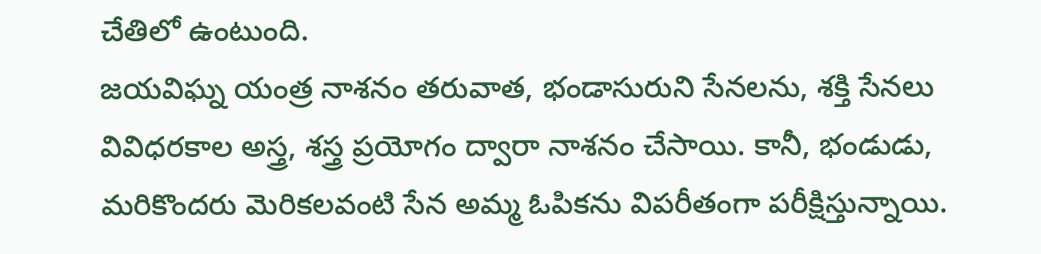చేతిలో ఉంటుంది.
జయవిఘ్న యంత్ర నాశనం తరువాత, భండాసురుని సేనలను, శక్తి సేనలు వివిధరకాల అస్త్ర, శస్త్ర ప్రయోగం ద్వారా నాశనం చేసాయి. కానీ, భండుడు, మరికొందరు మెరికలవంటి సేన అమ్మ ఓపికను విపరీతంగా పరీక్షిస్తున్నాయి.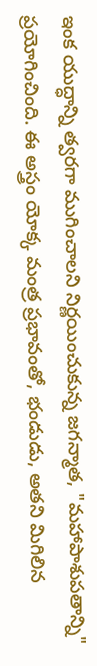ఇంక యుద్ధాన్ని త్వరగా ముగించాలని నిర్ణయించుకున్న జగన్మాత, "మహాపాశుపతాన్ని" ప్రయోగించింది. ఈ ‌అస్త్రం యోక్క మంత్ర ప్రభావంతో, భండుడు, అతని మిగిలిన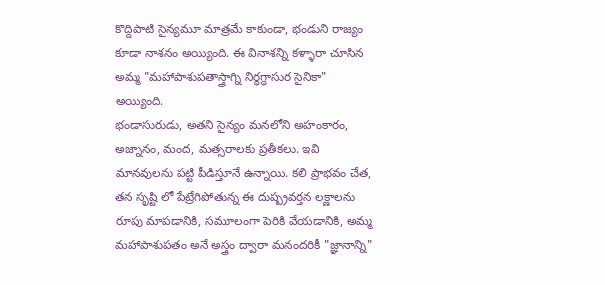కొద్దిపాటి సైన్యమూ మాత్రమే కాకుండా, భండుని రాజ్యం కూడా నాశనం అయ్యింది. ఈ వినాశన్ని కళ్ళారా చూసిన అమ్మ "మహాపాశుపతాస్త్రాగ్ని నిర్ధగ్ధాసుర సైనికా" అయ్యింది.
భండాసురుడు, అతని సైన్యం మనలోని అహంకారం, అజ్నానం, మంద, మత్సరాలకు ప్రతీకలు. ఇవి మానవులను పట్టి పీడిస్తూనే ఉన్నాయి. కలి ప్రాభవం చేత, తన సృష్టి లో పేట్రేగిపోతున్న ఈ దుష్ప్రవర్తన లక్ణాలను రూపు మాపడానికి, సమూలంగా పెరికి వేయడానికి, అమ్మ మహాపాశుపతం అనే అస్త్రం ద్వారా మనందరికీ "జ్ఞానాన్ని"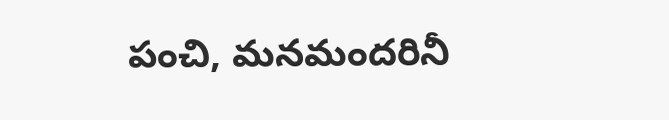పంచి, మనమందరినీ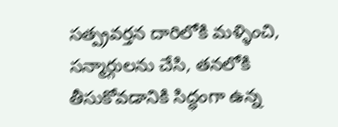సత్ప్రవర్తన దారిలోకి మళ్ళించి, సన్మార్గులను చేసి, తనలోకి తీసుకోవడానికి సిద్ధంగా ఉన్న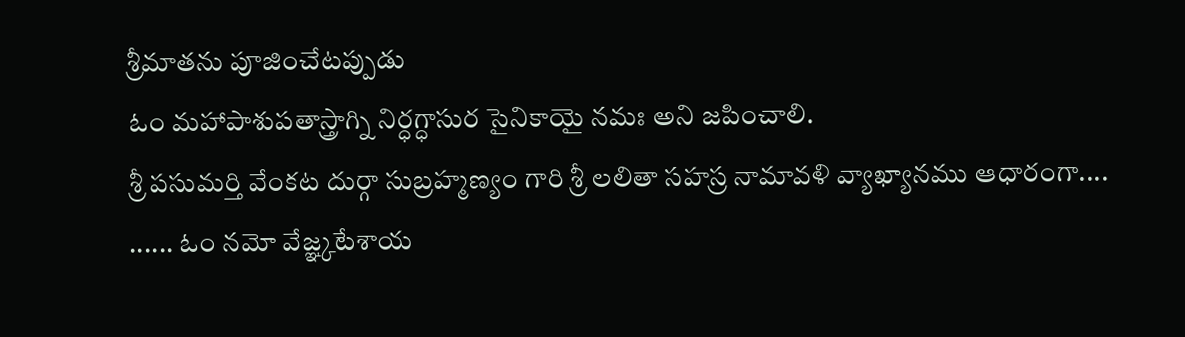శ్రీమాతను పూజించేటప్పుడు
ఓం మహాపాశుపతాస్త్రాగ్ని నిర్ధగ్ధాసుర సైనికాయై నమః అని జపించాలి.
శ్రీ పసుమర్తి వేంకట దుర్గా సుబ్రహ్మణ్యం గారి శ్రీ లలితా సహస్ర నామావళి వ్యాఖ్యానము ఆధారంగా....
...... ఓం నమో వేజ్ఞ్కటేశాయ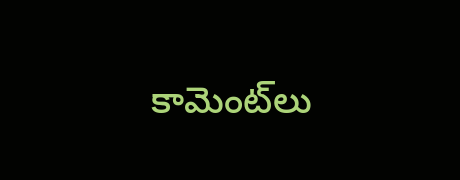కామెంట్‌లు